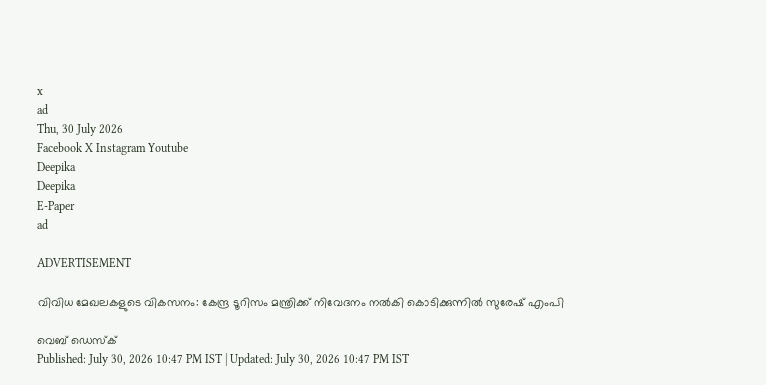x
ad
Thu, 30 July 2026
Facebook X Instagram Youtube
Deepika
Deepika
E-Paper
ad

ADVERTISEMENT

വിവിധ മേഖലകളുടെ വികസനം: കേന്ദ്ര ടൂറിസം മന്ത്രിക്ക് നിവേദനം നൽകി കൊടിക്കുന്നിൽ സുരേഷ് എംപി

വെബ് ഡെസ്ക്
Published: July 30, 2026 10:47 PM IST | Updated: July 30, 2026 10:47 PM IST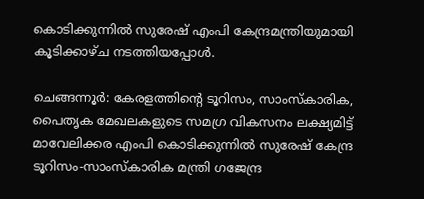കൊടിക്കുന്നിൽ സുരേഷ് എംപി കേന്ദ്രമന്ത്രിയുമായി കൂടിക്കാഴ്ച നടത്തിയപ്പോൾ.

ചെങ്ങന്നൂർ: കേരളത്തിന്‍റെ ടൂറിസം, സാംസ്കാരിക, പൈതൃക മേഖലകളുടെ സമഗ്ര വികസനം ലക്ഷ്യമിട്ട് മാവേലിക്കര എംപി കൊടിക്കുന്നിൽ സുരേഷ് കേന്ദ്ര ടൂറിസം-സാംസ്കാരിക മന്ത്രി ഗജേന്ദ്ര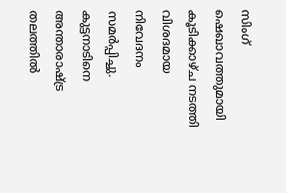സിംഗ് ഷെഖാവത്തുമായി കൂടിക്കാഴ്ച നടത്തി വിശദമായ നിവേദനം സമർപ്പിച്ചു. കുട്ടനാടിനെ അന്താരാഷ്‌ട്ര തലത്തിൽ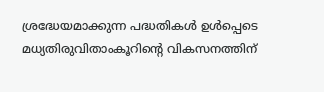ശ്രദ്ധേയമാക്കുന്ന പദ്ധതികൾ ഉൾപ്പെടെ മധ്യതിരുവിതാംകൂറിന്‍റെ വികസനത്തിന്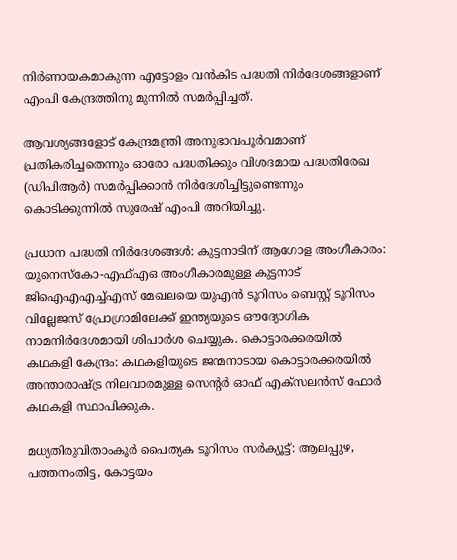നിർണായകമാകുന്ന എട്ടോളം വൻകിട പദ്ധതി നിർദേശങ്ങളാണ് എംപി കേന്ദ്രത്തിനു മുന്നിൽ സമർപ്പിച്ചത്.

ആവശ്യങ്ങളോട് കേന്ദ്രമന്ത്രി അനുഭാവപൂർവമാണ് പ്രതികരിച്ചതെന്നും ഓരോ പദ്ധതിക്കും വിശദമായ പദ്ധതിരേഖ (ഡിപിആർ) സമർപ്പിക്കാൻ നിർദേശിച്ചിട്ടുണ്ടെന്നും കൊടിക്കുന്നിൽ സുരേഷ് എംപി അറിയിച്ചു.

പ്രധാന പദ്ധതി നിർദേശങ്ങൾ: കുട്ടനാടിന് ആഗോള അംഗീകാരം: യുനെസ്കോ-എഫ്എഒ അംഗീകാരമുള്ള കുട്ടനാട് ജിഐഎഎച്ച്എസ് മേഖലയെ യുഎൻ ടൂറിസം ബെസ്റ്റ് ടൂറിസം വില്ലേജസ് പ്രോഗ്രാമിലേക്ക് ഇന്ത്യയുടെ ഔദ്യോഗിക നാമനിർദേശമായി ശിപാർശ ചെയ്യുക. കൊട്ടാരക്കരയിൽ കഥകളി കേന്ദ്രം: കഥകളിയുടെ ജന്മനാടായ കൊട്ടാരക്കരയിൽ അന്താരാഷ്ട്ര നിലവാരമുള്ള സെന്‍റർ ഓഫ് എക്സലൻസ് ഫോർ കഥകളി സ്ഥാപിക്കുക.

മധ്യതിരുവിതാംകൂർ പൈത്യക ടൂറിസം സർക്യൂട്ട്: ആലപ്പുഴ, പത്തനംതിട്ട, കോട്ടയം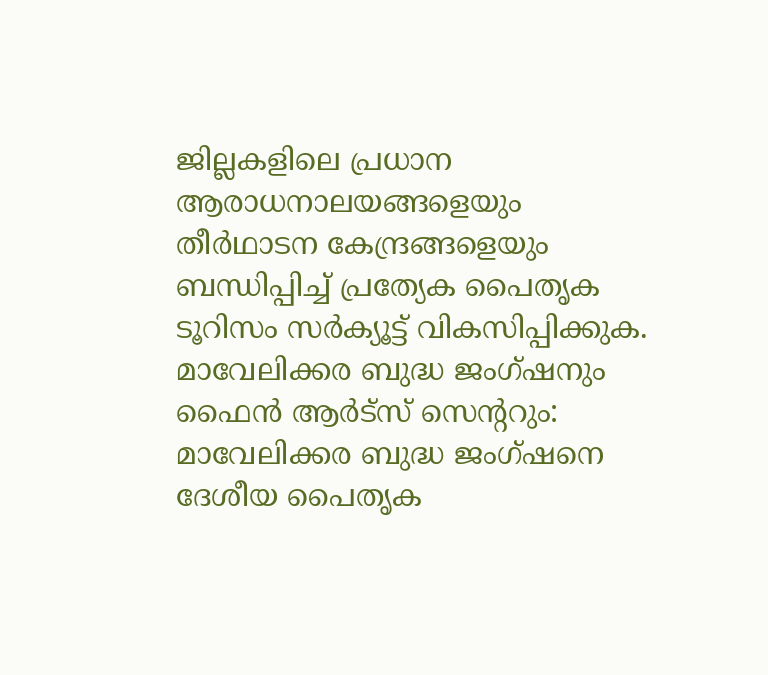ജില്ലകളിലെ പ്രധാന ആരാധനാലയങ്ങളെയും തീർഥാടന കേന്ദ്രങ്ങളെയും ബന്ധിപ്പിച്ച് പ്രത്യേക പൈതൃക ടൂറിസം സർക്യൂട്ട് വികസിപ്പിക്കുക. മാവേലിക്കര ബുദ്ധ ജംഗ്ഷനും ഫൈൻ ആർട്സ് സെന്‍ററും: മാവേലിക്കര ബുദ്ധ ജംഗ്ഷനെ ദേശീയ പൈതൃക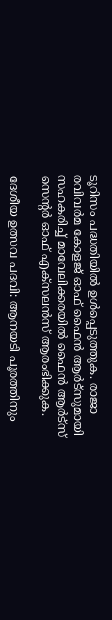ടൂറിസം പദ്ധതിയിൽ ഉൾപ്പെടുത്തുക. രാജാ രവിവർമ കോളജ് ഓഫ് ഫൈൻ ആർട്സുമായി സഹകരിച്ച് മാവേലിക്കരയിൽ ഫൈൻ ആർട്സ് സെന്‍റർ ഓഫ് എക്സലൻസ് ആരംഭിക്കുക.

ദേശീയ ഉത്സവ പദവി: ആനയടി പൂരത്തിനും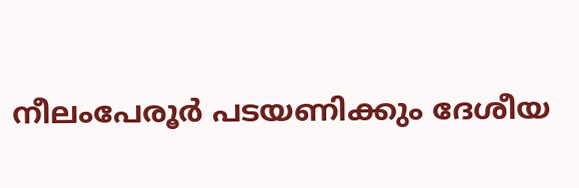നീലംപേരൂർ പടയണിക്കും ദേശീയ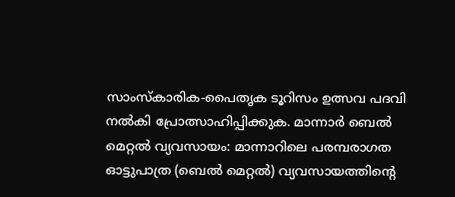സാംസ്കാരിക-പൈതൃക ടൂറിസം ഉത്സവ പദവി നൽകി പ്രോത്സാഹിപ്പിക്കുക. മാന്നാർ ബെൽ മെറ്റൽ വ്യവസായം: മാന്നാറിലെ പരമ്പരാഗത ഓട്ടുപാത്ര (ബെൽ മെറ്റൽ) വ്യവസായത്തിന്‍റെ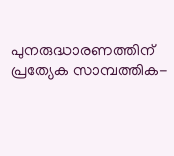പുനരുദ്ധാരണത്തിന് പ്രത്യേക സാമ്പത്തിക-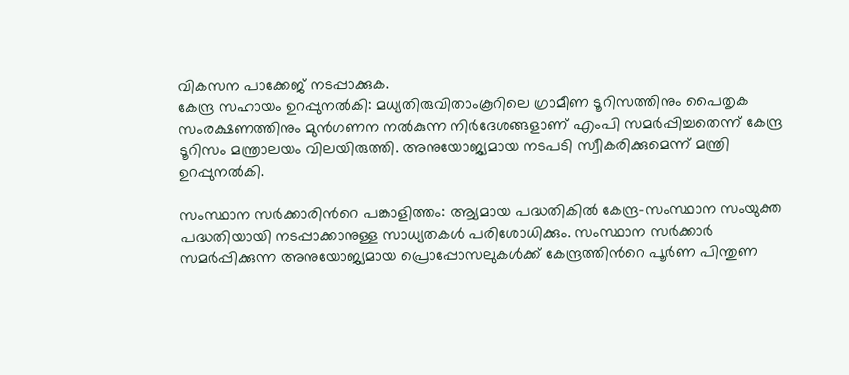വികസന പാക്കേജ് നടപ്പാക്കുക.
കേന്ദ്ര സഹായം ഉറപ്പുനൽകി: മധ്യതിരുവിതാംകൂറിലെ ഗ്രാമീണ ടൂറിസത്തിനും പൈതൃക സംരക്ഷണത്തിനും മുൻഗണന നൽകുന്ന നിർദേശങ്ങളാണ് എംപി സമർപ്പിച്ചതെന്ന് കേന്ദ്ര ടൂറിസം മന്ത്രാലയം വിലയിരുത്തി. അനുയോജ്യമായ നടപടി സ്വീകരിക്കുമെന്ന് മന്ത്രി ഉറപ്പുനൽകി.

സംസ്ഥാന സർക്കാരിന്‍റെ പങ്കാളിത്തം: ആ്യമായ പദ്ധതികിൽ കേന്ദ്ര-സംസ്ഥാന സംയുക്ത പദ്ധതിയായി നടപ്പാക്കാനുള്ള സാധ്യതകൾ പരിശോധിക്കും. സംസ്ഥാന സർക്കാർ സമർപ്പിക്കുന്ന അനുയോജ്യമായ പ്രൊപ്പോസലുകൾക്ക് കേന്ദ്രത്തിന്‍റെ പൂർണ പിന്തുണ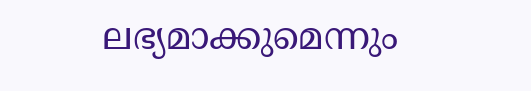ലഭ്യമാക്കുമെന്നും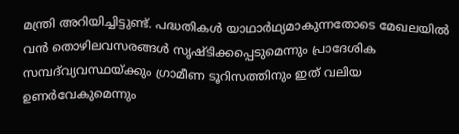മന്ത്രി അറിയിച്ചിട്ടുണ്ട്. പദ്ധതികൾ യാഥാർഥ്യമാകുന്നതോടെ മേഖലയിൽ വൻ തൊഴിലവസരങ്ങൾ സൃഷ്ടിക്കപ്പെടുമെന്നും പ്രാദേശിക സമ്പദ്‌വ്യവസ്ഥയ്ക്കും ഗ്രാമീണ ടൂറിസത്തിനും ഇത് വലിയ ഉണർവേകുമെന്നും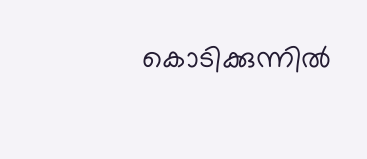കൊടിക്കുന്നിൽ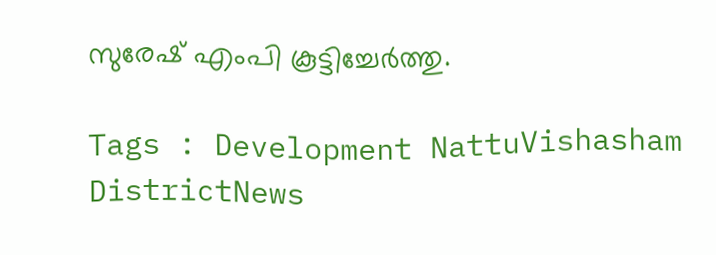സുരേഷ് എംപി കൂട്ടിച്ചേർത്തു.

Tags : Development NattuVishasham DistrictNews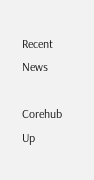Recent News

Corehub Up